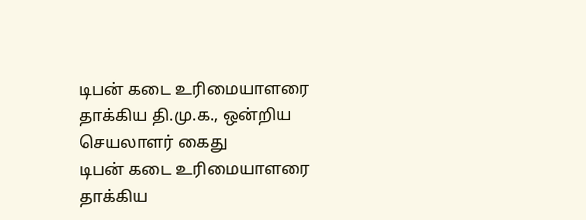டிபன் கடை உரிமையாளரை தாக்கிய தி.மு.க., ஒன்றிய செயலாளர் கைது
டிபன் கடை உரிமையாளரை தாக்கிய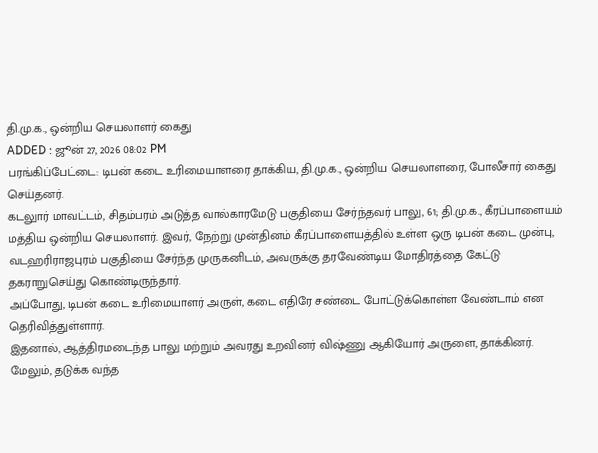தி.மு.க., ஒன்றிய செயலாளர் கைது
ADDED : ஜூன் 27, 2026 08:02 PM
பரங்கிப்பேட்டை: டிபன் கடை உரிமையாளரை தாக்கிய, தி.மு.க., ஒன்றிய செயலாளரை, போலீசார் கைது செய்தனர்.
கடலுார் மாவட்டம், சிதம்பரம் அடுத்த வால்காரமேடு பகுதியை சேர்ந்தவர் பாலு, 61; தி.மு.க., கீரப்பாளையம் மத்திய ஒன்றிய செயலாளர். இவர், நேற்று முன்தினம் கீரப்பாளையத்தில் உள்ள ஒரு டிபன் கடை முன்பு, வடஹரிராஜபுரம் பகுதியை சேர்ந்த முருகனிடம், அவருக்கு தரவேண்டிய மோதிரத்தை கேட்டு தகராறுசெய்து கொண்டிருந்தார்.
அப்போது, டிபன் கடை உரிமையாளர் அருள், கடை எதிரே சண்டை போட்டுக்கொள்ள வேண்டாம் என தெரிவித்துள்ளார்.
இதனால், ஆத்திரமடைந்த பாலு மற்றும் அவரது உறவினர் விஷ்ணு ஆகியோர் அருளை, தாக்கினர். மேலும், தடுக்க வந்த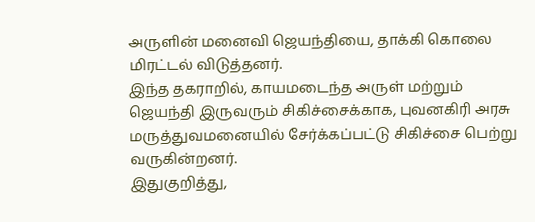அருளின் மனைவி ஜெயந்தியை, தாக்கி கொலை மிரட்டல் விடுத்தனர்.
இந்த தகராறில், காயமடைந்த அருள் மற்றும் ஜெயந்தி இருவரும் சிகிச்சைக்காக, புவனகிரி அரசு மருத்துவமனையில் சேர்க்கப்பட்டு சிகிச்சை பெற்று வருகின்றனர்.
இதுகுறித்து,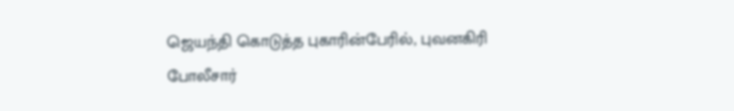ஜெயந்தி கொடுத்த புகாரின்பேரில், புவனகிரி போலீசார்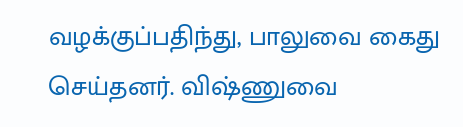வழக்குப்பதிந்து, பாலுவை கைது செய்தனர். விஷ்ணுவை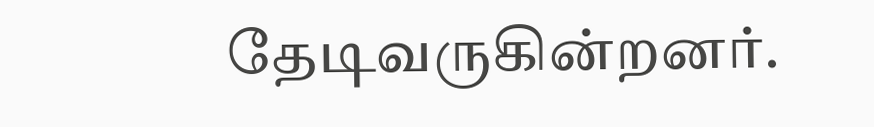தேடிவருகின்றனர்.